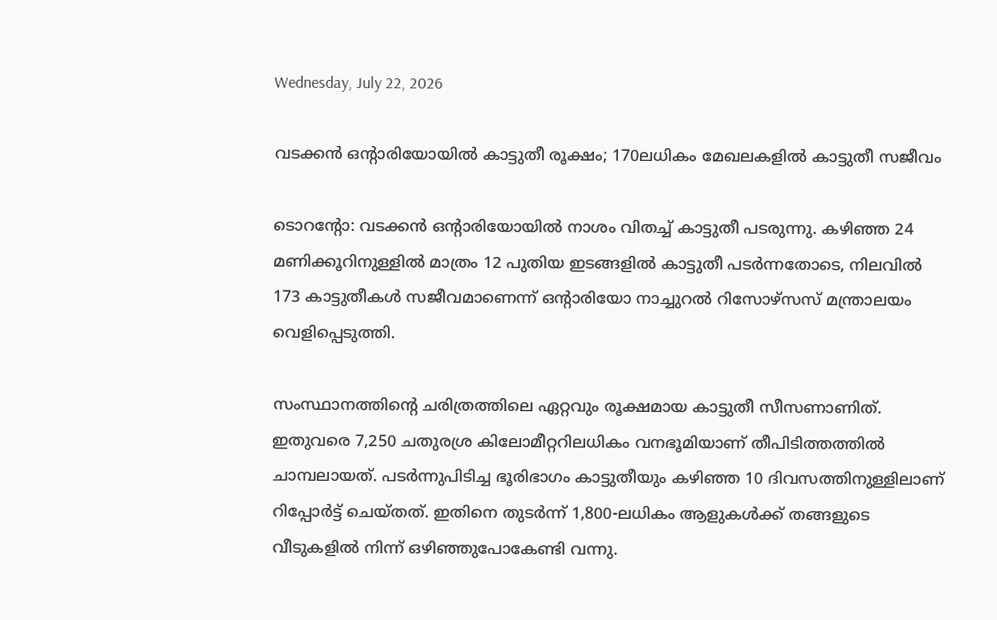Wednesday, July 22, 2026

വടക്കന്‍ ഒന്റാരിയോയില്‍ കാട്ടുതീ രൂക്ഷം; 170ലധികം മേഖലകളില്‍ കാട്ടുതീ സജീവം

ടൊറന്റോ: വടക്കന്‍ ഒന്റാരിയോയില്‍ നാശം വിതച്ച് കാട്ടുതീ പടരുന്നു. കഴിഞ്ഞ 24 മണിക്കൂറിനുള്ളില്‍ മാത്രം 12 പുതിയ ഇടങ്ങളില്‍ കാട്ടുതീ പടര്‍ന്നതോടെ, നിലവില്‍ 173 കാട്ടുതീകള്‍ സജീവമാണെന്ന് ഒന്റാരിയോ നാച്ചുറല്‍ റിസോഴ്‌സസ് മന്ത്രാലയം വെളിപ്പെടുത്തി.

സംസ്ഥാനത്തിന്റെ ചരിത്രത്തിലെ ഏറ്റവും രൂക്ഷമായ കാട്ടുതീ സീസണാണിത്. ഇതുവരെ 7,250 ചതുരശ്ര കിലോമീറ്ററിലധികം വനഭൂമിയാണ് തീപിടിത്തത്തില്‍ ചാമ്പലായത്. പടര്‍ന്നുപിടിച്ച ഭൂരിഭാഗം കാട്ടുതീയും കഴിഞ്ഞ 10 ദിവസത്തിനുള്ളിലാണ് റിപ്പോര്‍ട്ട് ചെയ്തത്. ഇതിനെ തുടര്‍ന്ന് 1,800-ലധികം ആളുകള്‍ക്ക് തങ്ങളുടെ വീടുകളില്‍ നിന്ന് ഒഴിഞ്ഞുപോകേണ്ടി വന്നു.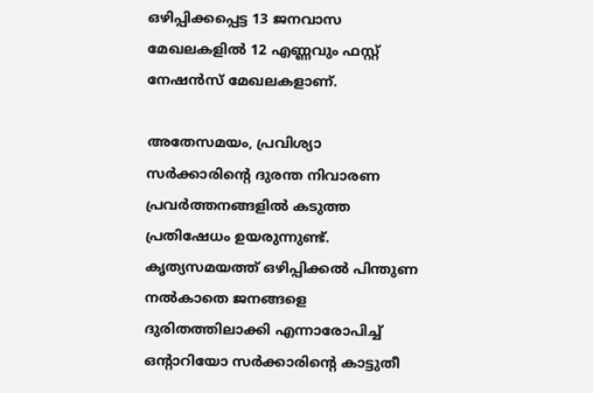ഒഴിപ്പിക്കപ്പെട്ട 13 ജനവാസ മേഖലകളില്‍ 12 എണ്ണവും ഫസ്റ്റ് നേഷന്‍സ് മേഖലകളാണ്.

അതേസമയം, പ്രവിശ്യാ സര്‍ക്കാരിന്റെ ദുരന്ത നിവാരണ പ്രവര്‍ത്തനങ്ങളില്‍ കടുത്ത പ്രതിഷേധം ഉയരുന്നുണ്ട്. കൃത്യസമയത്ത് ഒഴിപ്പിക്കല്‍ പിന്തുണ നല്‍കാതെ ജനങ്ങളെ ദുരിതത്തിലാക്കി എന്നാരോപിച്ച് ഒന്റാറിയോ സര്‍ക്കാരിന്റെ കാട്ടുതീ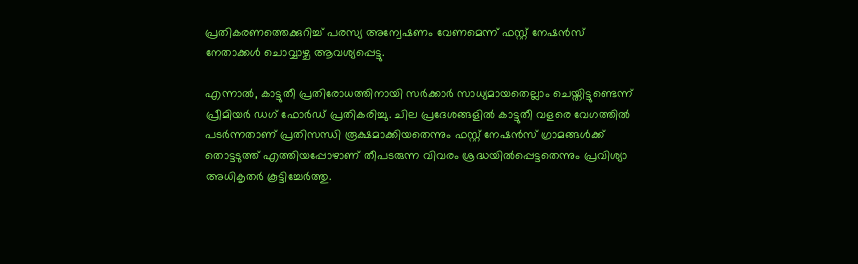പ്രതികരണത്തെക്കുറിച്ച് പരസ്യ അന്വേഷണം വേണമെന്ന് ഫസ്റ്റ് നേഷന്‍സ് നേതാക്കള്‍ ചൊവ്വാഴ്ച ആവശ്യപ്പെട്ടു.

എന്നാല്‍, കാട്ടുതീ പ്രതിരോധത്തിനായി സര്‍ക്കാര്‍ സാധ്യമായതെല്ലാം ചെയ്തിട്ടുണ്ടെന്ന് പ്രീമിയര്‍ ഡഗ് ഫോര്‍ഡ് പ്രതികരിച്ചു. ചില പ്രദേശങ്ങളില്‍ കാട്ടുതീ വളരെ വേഗത്തില്‍ പടര്‍ന്നതാണ് പ്രതിസന്ധി രൂക്ഷമാക്കിയതെന്നും ഫസ്റ്റ് നേഷന്‍സ് ഗ്രാമങ്ങള്‍ക്ക് തൊട്ടടുത്ത് എത്തിയപ്പോഴാണ് തീപടരുന്ന വിവരം ശ്രദ്ധയില്‍പ്പെട്ടതെന്നും പ്രവിശ്യാ അധികൃതര്‍ കൂട്ടിച്ചേര്‍ത്തു.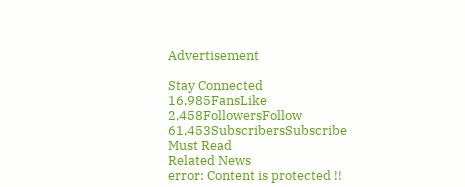Advertisement

Stay Connected
16,985FansLike
2,458FollowersFollow
61,453SubscribersSubscribe
Must Read
Related News
error: Content is protected !!